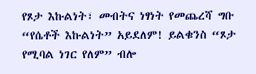የጾታ እኩልነት፣ መብትና ነፃነት የመጨረሻ ግቡ “የሴቶች እኩልነት” አይደለም! ይልቁንስ “ጾታ የሚባል ነገር የለም” ብሎ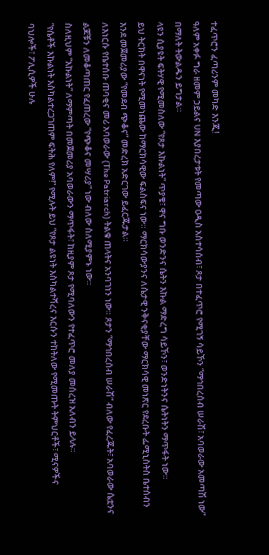ተፈጥሮን ፈጣሪንም መካድ እንጂ!
ዓለም አቀፉ ግራ ዘመም ኃይልና UN እያበረታቱት የመጣው ዐዲስ አስተሳሰብ፣ ጾታ በተፈጥሮ የሚገኝ ሳይኾን “ማኅበረሰብ ሠራሽ፣ አባወራው አመጣሽ ነው” በማለት ትውልዱን ይግታል።
ላዩን ሲያዩት ፍትሃዊ የሚመስለው “የጾታ እኩልነት” ጥያቄ፣ ዋና ግቡ ወንድንና ሴትን እኩል ማድረግ ሳይኾን፣ ወንድነትንና ሴትነትን ማጥፋት ነው።
ይህ ትርክት በዋናነት የሚመነጨው ከማርክሳዊው ፍልስፍና ነው። ማርክሳውያንና ለሴታዊ ንቅናቂያቸው ማርክሳዊ መነጽር የደረቡት ፌሚኒስትስ ቤተሰብን እንደ መጀመሪያው “የመደብ ጭቆና” መድረክ አድርገው ይፈርጁታል።
ለእነርሱ የቤተሰቡ ጠባቂና መሪ አባወራው (The Patriarch) ትልቁ ጠላትና አንባገነን ነው። ጾታን “ማኅበረሰብ ሠራሽ” ብለው የፈረጁት፣ አባወራው ሴቷንና ልጆቹን ለመቆጣጠር የፈጠረው “የጭቆና መሣሪያ” ነው ብለው ስለሚያምኑ ነው።
ስለዚህም “እኩልነት” ለማምጣት በመጀመሪያ አባወራውን ማጥፋት፣ ከዚያም ጾታ የሚባለውን የተፈጥሮ መለያ መሰረዝ አለብን ይላሉ።
“የሴቶች እኩልነት እስካልተረጋገጠም ፍትሕ የለም!” የሚሉት ይህ “የጾታ ልዩነት እስካልተሻረና እርሱን ተከትለው የሚመጡት ትምህርቶች፣ ሚናዎችና ባህሎች፣ ፖሊሲዎች ሁሉ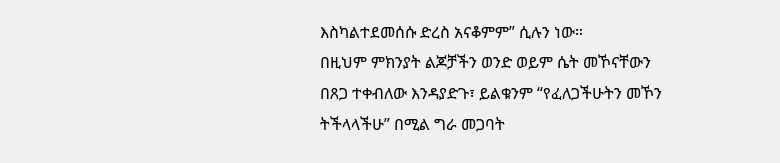እስካልተደመሰሱ ድረስ አናቆምም” ሲሉን ነው።
በዚህም ምክንያት ልጆቻችን ወንድ ወይም ሴት መኾናቸውን በጸጋ ተቀብለው እንዳያድጉ፣ ይልቁንም “የፈለጋችሁትን መኾን ትችላላችሁ” በሚል ግራ መጋባት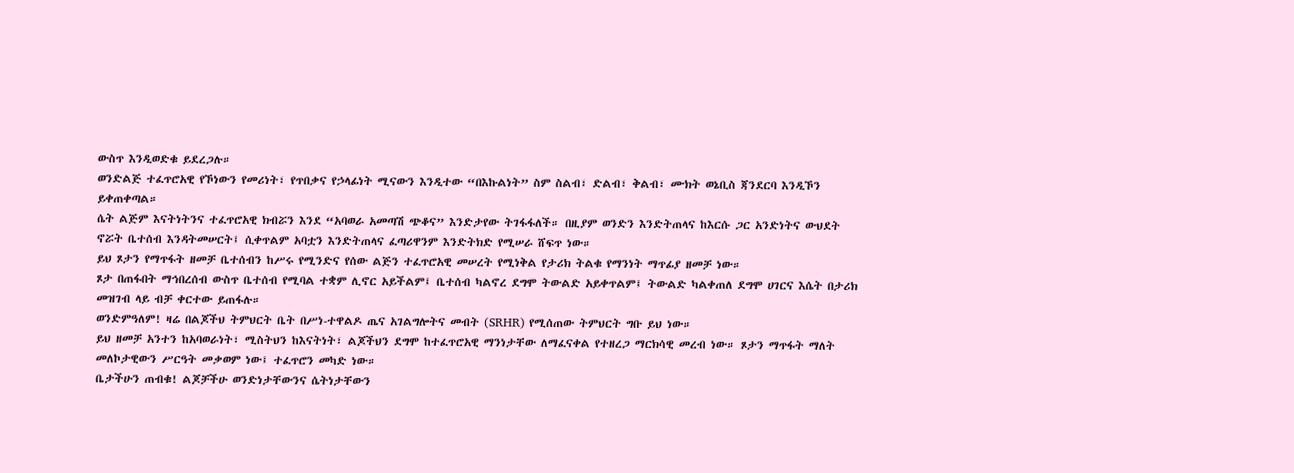ውስጥ እንዲወድቁ ይደረጋሉ።
ወንድልጅ ተፈጥሮአዊ የኾነውን የመሪነት፣ የጥበቃና የኃላፊነት ሚናውን እንዲተው “በእኩልነት” ስም ስልብ፣ ድልብ፣ ቅልብ፣ ሙክት ወኔቢስ ጃንደርባ እንዲኾን ይቀጠቀጣል።
ሴት ልጅም እናትነትንና ተፈጥሮአዊ ክብሯን እንደ “አባወራ አመጣሽ ጭቆና” እንድታየው ትገፋፋለች። በዚያም ወንድን እንድትጠላና ከእርሱ ጋር አንድነትና ውህደት ኖሯት ቤተሰብ እንዳትመሠርት፤ ሲቀጥልም አባቷን እንድትጠላና ፈጣሪዋንም እንድትክድ የሚሠራ ሸፍጥ ነው።
ይህ ጾታን የማጥፋት ዘመቻ ቤተሰብን ከሥሩ የሚንድና የሰው ልጅን ተፈጥሮአዊ መሠረት የሚነቅል የታሪክ ትልቁ የማንነት ማጥፊያ ዘመቻ ነው።
ጾታ በጠፋበት ማኅበረሰብ ውስጥ ቤተሰብ የሚባል ተቋም ሊኖር አይችልም፤ ቤተሰብ ካልኖረ ደግሞ ትውልድ አይቀጥልም፤ ትውልድ ካልቀጠለ ደግሞ ሀገርና እሴት በታሪክ መዝገብ ላይ ብቻ ቀርተው ይጠፋሉ።
ወንድምዓለም! ዛሬ በልጆችህ ትምህርት ቤት በሥነ-ተዋልዶ ጤና አገልግሎትና መብት (SRHR) የሚሰጠው ትምህርት ግቡ ይህ ነው።
ይህ ዘመቻ አንተን ከአባወራነት፣ ሚስትህን ከእናትነት፣ ልጆችህን ደግሞ ከተፈጥሮአዊ ማንነታቸው ለማፈናቀል የተዘረጋ ማርክሳዊ መረብ ነው። ጾታን ማጥፋት ማለት መለኮታዊውን ሥርዓት መቃወም ነው፤ ተፈጥሮን መካድ ነው።
ቤታችሁን ጠብቁ! ልጆቻችሁ ወንድነታቸውንና ሴትነታቸውን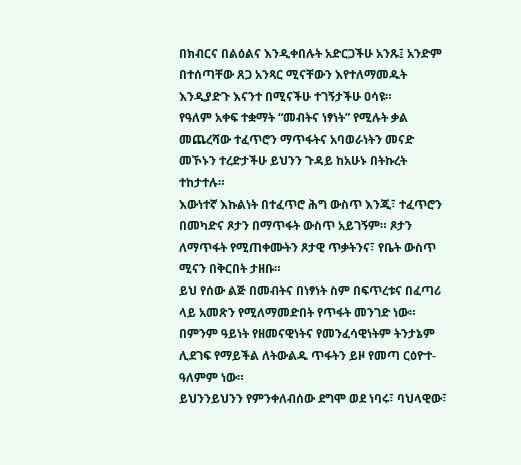በክብርና በልዕልና እንዲቀበሉት አድርጋችሁ አንጹ፤ አንድም በተሰጣቸው ጸጋ አንጻር ሚናቸውን እየተለማመዱት እንዲያድጉ እናንተ በሚናችሁ ተገኝታችሁ ዐሳዩ።
የዓለም አቀፍ ተቋማት “መብትና ነፃነት” የሚሉት ቃል መጨረሻው ተፈጥሮን ማጥፋትና አባወራነትን መናድ መኾኑን ተረድታችሁ ይህንን ጉዳይ ከአሁኑ በትኩረት ተከታተሉ።
እውነተኛ እኩልነት በተፈጥሮ ሕግ ውስጥ እንጂ፣ ተፈጥሮን በመካድና ጾታን በማጥፋት ውስጥ አይገኝም። ጾታን ለማጥፋት የሚጠቀሙትን ጾታዊ ጥቃትንና፣ የቤት ውስጥ ሚናን በቅርበት ታዘቡ።
ይህ የሰው ልጅ በመብትና በነፃነት ስም በፍጥረቱና በፈጣሪ ላይ አመጽን የሚለማመድበት የጥፋት መንገድ ነው። በምንም ዓይነት የዘመናዊነትና የመንፈሳዊነትም ትንታኔም ሊደገፍ የማይችል ለትውልዱ ጥፋትን ይዞ የመጣ ርዕዮተ-ዓለምም ነው።
ይህንንይህንን የምንቀለብሰው ደግሞ ወደ ነባሩ፣ ባህላዊው፣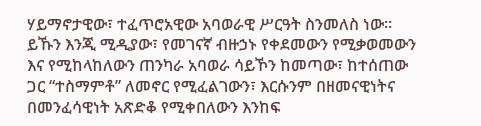ሃይማኖታዊው፣ ተፈጥሮአዊው አባወራዊ ሥርዓት ስንመለስ ነው።
ይኹን እንጂ ሚዲያው፣ የመገናኛ ብዙኃኑ የቀደመውን የሚቃወመውን እና የሚከላከለውን ጠንካራ አባወራ ሳይኾን ከመጣው፣ ከተሰጠው ጋር “ተስማምቶ” ለመኖር የሚፈልገውን፣ እርሱንም በዘመናዊነትና በመንፈሳዊነት አጽድቆ የሚቀበለውን እንከፍ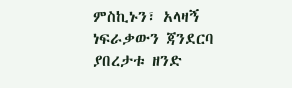ምስኪኑን፣ አላዛኝ ነፍራቃውን ጃንደርባ ያበረታቱ ዘንድ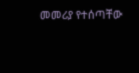መመሪያ የተሰጣቸው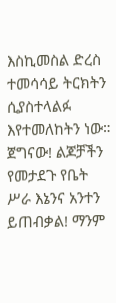እስኪመስል ድረስ ተመሳሳይ ትርክትን ሲያስተላልፉ እየተመለከትን ነው።
ጀግናው! ልጆቻችን የመታደጉ የቤት ሥራ እኔንና አንተን ይጠብቃል! ማንም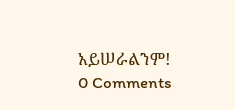አይሠራልንም!
0 Comments